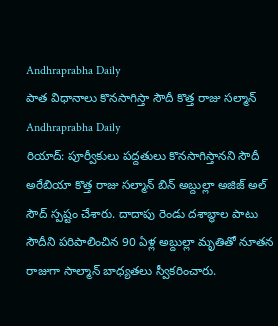Andhraprabha Daily
పాత విధానాలు కొనసాగిస్తా సౌదీ కొత్త రాజు సల్మాన్
Andhraprabha Daily
రియాద్: పూర్వీకులు పద్దతులు కొనసాగిస్తానని సౌదీ అరేబియా కొత్త రాజు సల్మాన్ బిన్ అబ్దుల్లా అజిజ్ అల్ సౌద్ స్పష్టం చేశారు. దాదాపు రెండు దశాబ్ధాల పాటు సౌదీని పరిపాలించిన 90 ఏళ్ల అబ్దుల్లా మృతితో నూతన రాజుగా సాల్మాన్ బాధ్యతలు స్వీకరించారు.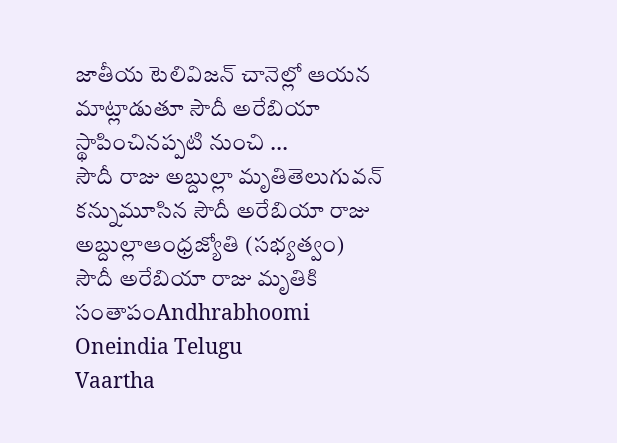జాతీయ టెలివిజన్ చానెల్లో ఆయన మాట్లాడుతూ సౌదీ అరేబియా స్థాపించినప్పటి నుంచి ...
సౌదీ రాజు అబ్దుల్లా మృతితెలుగువన్
కన్నుమూసిన సౌదీ అరేబియా రాజు అబ్దుల్లాఆంధ్రజ్యోతి (సభ్యత్వం)
సౌదీ అరేబియా రాజు మృతికి సంతాపంAndhrabhoomi
Oneindia Telugu
Vaartha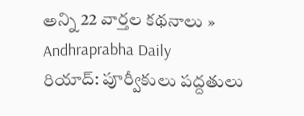అన్ని 22 వార్తల కథనాలు »
Andhraprabha Daily
రియాద్: పూర్వీకులు పద్దతులు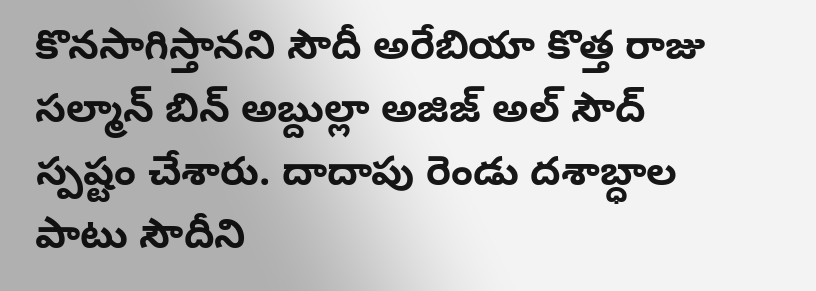కొనసాగిస్తానని సౌదీ అరేబియా కొత్త రాజు సల్మాన్ బిన్ అబ్దుల్లా అజిజ్ అల్ సౌద్ స్పష్టం చేశారు. దాదాపు రెండు దశాబ్ధాల పాటు సౌదీని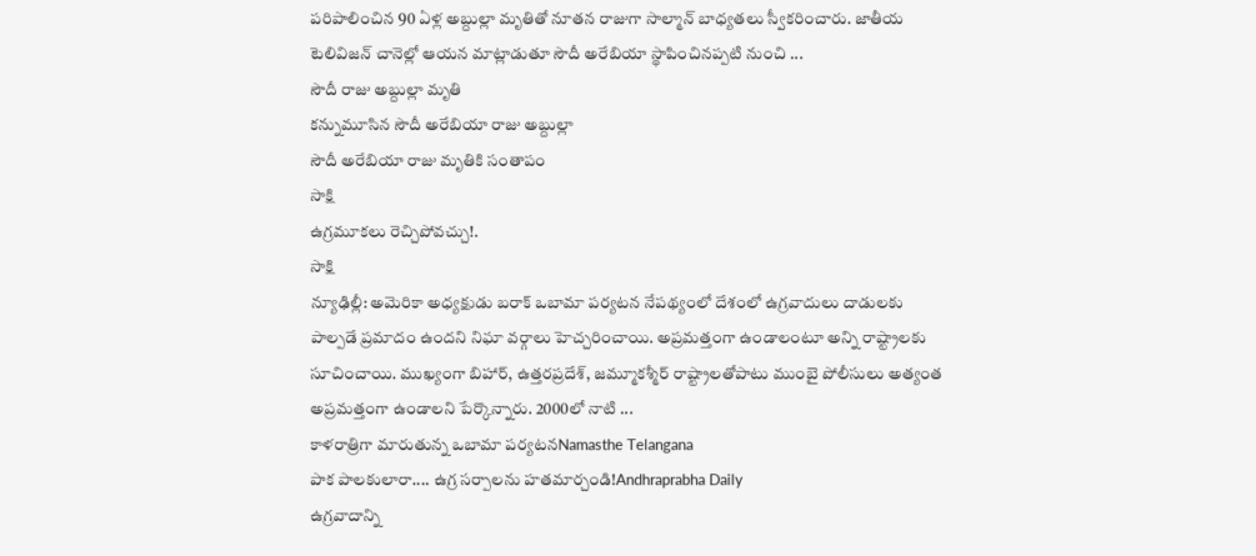పరిపాలించిన 90 ఏళ్ల అబ్దుల్లా మృతితో నూతన రాజుగా సాల్మాన్ బాధ్యతలు స్వీకరించారు. జాతీయ టెలివిజన్ చానెల్లో ఆయన మాట్లాడుతూ సౌదీ అరేబియా స్థాపించినప్పటి నుంచి ...
సౌదీ రాజు అబ్దుల్లా మృతి
కన్నుమూసిన సౌదీ అరేబియా రాజు అబ్దుల్లా
సౌదీ అరేబియా రాజు మృతికి సంతాపం
సాక్షి
ఉగ్రమూకలు రెచ్చిపోవచ్చు!.
సాక్షి
న్యూఢిల్లీ: అమెరికా అధ్యక్షుడు బరాక్ ఒబామా పర్యటన నేపథ్యంలో దేశంలో ఉగ్రవాదులు దాడులకు పాల్పడే ప్రమాదం ఉందని నిఘా వర్గాలు హెచ్చరించాయి. అప్రమత్తంగా ఉండాలంటూ అన్ని రాష్ట్రాలకు సూచించాయి. ముఖ్యంగా బిహార్, ఉత్తరప్రదేశ్, జమ్మూకశ్మీర్ రాష్ట్రాలతోపాటు ముంబై పోలీసులు అత్యంత అప్రమత్తంగా ఉండాలని పేర్కొన్నారు. 2000లో నాటి ...
కాళరాత్రిగా మారుతున్న ఒబామా పర్యటనNamasthe Telangana
పాక పాలకులారా.... ఉగ్ర సర్పాలను హతమార్చండి!Andhraprabha Daily
ఉగ్రవాదాన్ని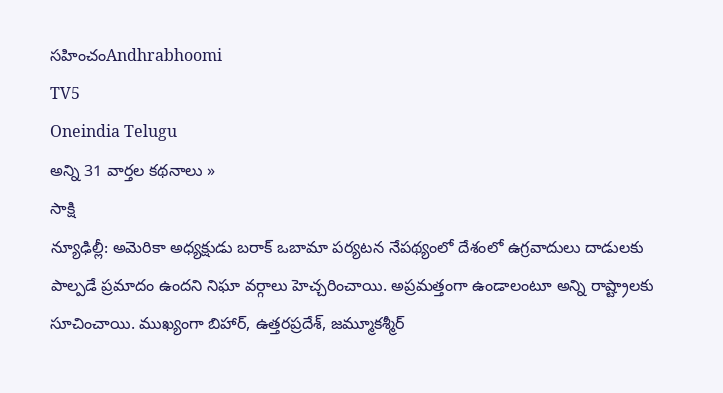సహించంAndhrabhoomi
TV5
Oneindia Telugu
అన్ని 31 వార్తల కథనాలు »
సాక్షి
న్యూఢిల్లీ: అమెరికా అధ్యక్షుడు బరాక్ ఒబామా పర్యటన నేపథ్యంలో దేశంలో ఉగ్రవాదులు దాడులకు పాల్పడే ప్రమాదం ఉందని నిఘా వర్గాలు హెచ్చరించాయి. అప్రమత్తంగా ఉండాలంటూ అన్ని రాష్ట్రాలకు సూచించాయి. ముఖ్యంగా బిహార్, ఉత్తరప్రదేశ్, జమ్మూకశ్మీర్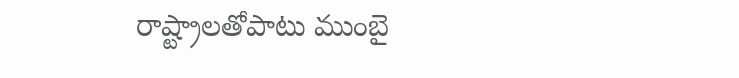రాష్ట్రాలతోపాటు ముంబై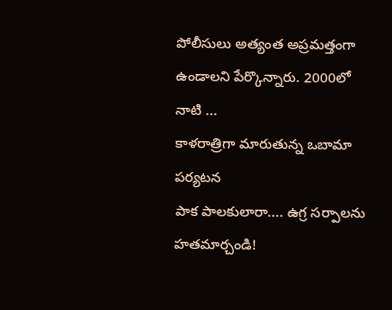పోలీసులు అత్యంత అప్రమత్తంగా ఉండాలని పేర్కొన్నారు. 2000లో నాటి ...
కాళరాత్రిగా మారుతున్న ఒబామా పర్యటన
పాక పాలకులారా.... ఉగ్ర సర్పాలను హతమార్చండి!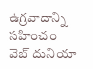ఉగ్రవాదాన్ని సహించం
వెబ్ దునియా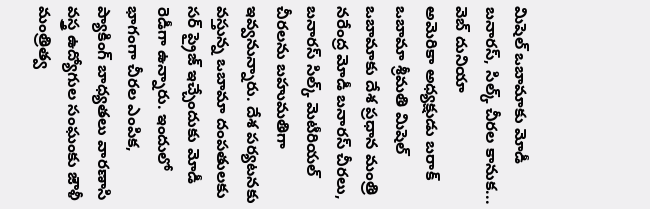మిషెల్ ఒబామాకు మోడీ బనారస్, సిల్క్ చీరల కానుక...
వెబ్ దునియా
అమెరికా అధ్యక్షుడు బరాక్ ఒబామా శ్రీమతి మిషెల్ ఒబామాకు దేశ ప్రధాన మంత్రి నరేంద్ర మోడీ బనారస్ చీరలు, బనారస్ సిల్క్ మెటీరియల్ చీరలను బహుమతిగా ఇవ్వనున్నారు. దేశ పర్యటనకు వస్తున్న ఒబామా దంపతులకు సర్ ప్రైజ్ ఇచ్చేందుకు మోడీ రెడీగా ఉన్నారు. ఇందులో భాగంగా చీరల ఎంపిక, ప్యాకింగ్ బాధ్యతలు వారణాసి వస్త్ర ఉద్యోగుల సంఘంకు జౌళీ మంత్రిత్వ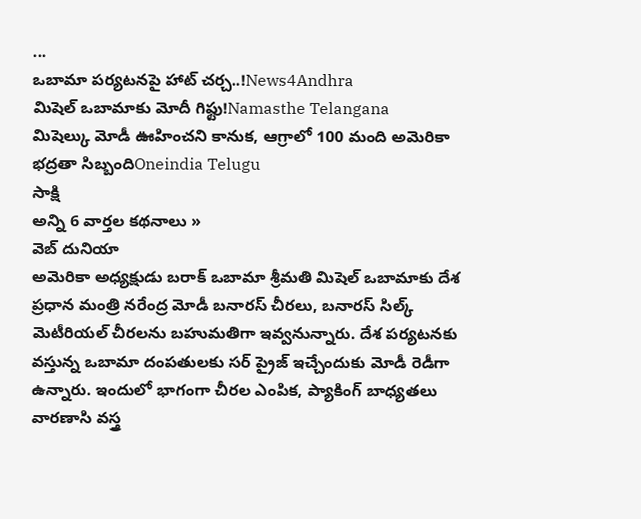...
ఒబామా పర్యటనపై హాట్ చర్చ..!News4Andhra
మిషెల్ ఒబామాకు మోదీ గిఫ్టు!Namasthe Telangana
మిషెల్కు మోడీ ఊహించని కానుక, ఆగ్రాలో 100 మంది అమెరికా భద్రతా సిబ్బందిOneindia Telugu
సాక్షి
అన్ని 6 వార్తల కథనాలు »
వెబ్ దునియా
అమెరికా అధ్యక్షుడు బరాక్ ఒబామా శ్రీమతి మిషెల్ ఒబామాకు దేశ ప్రధాన మంత్రి నరేంద్ర మోడీ బనారస్ చీరలు, బనారస్ సిల్క్ మెటీరియల్ చీరలను బహుమతిగా ఇవ్వనున్నారు. దేశ పర్యటనకు వస్తున్న ఒబామా దంపతులకు సర్ ప్రైజ్ ఇచ్చేందుకు మోడీ రెడీగా ఉన్నారు. ఇందులో భాగంగా చీరల ఎంపిక, ప్యాకింగ్ బాధ్యతలు వారణాసి వస్త్ర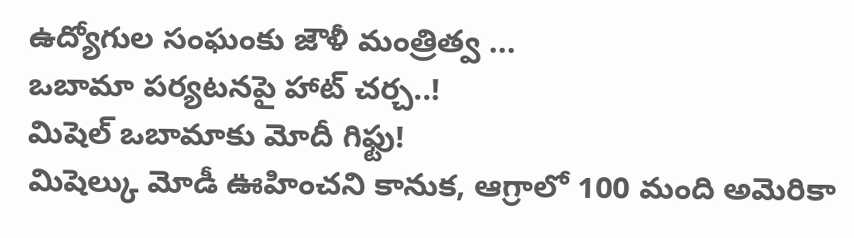ఉద్యోగుల సంఘంకు జౌళీ మంత్రిత్వ ...
ఒబామా పర్యటనపై హాట్ చర్చ..!
మిషెల్ ఒబామాకు మోదీ గిఫ్టు!
మిషెల్కు మోడీ ఊహించని కానుక, ఆగ్రాలో 100 మంది అమెరికా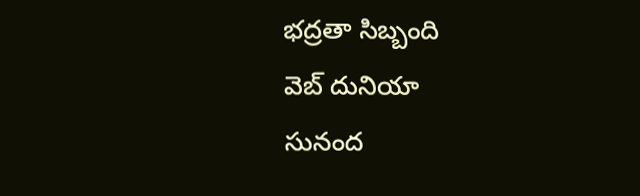భద్రతా సిబ్బంది
వెబ్ దునియా
సునంద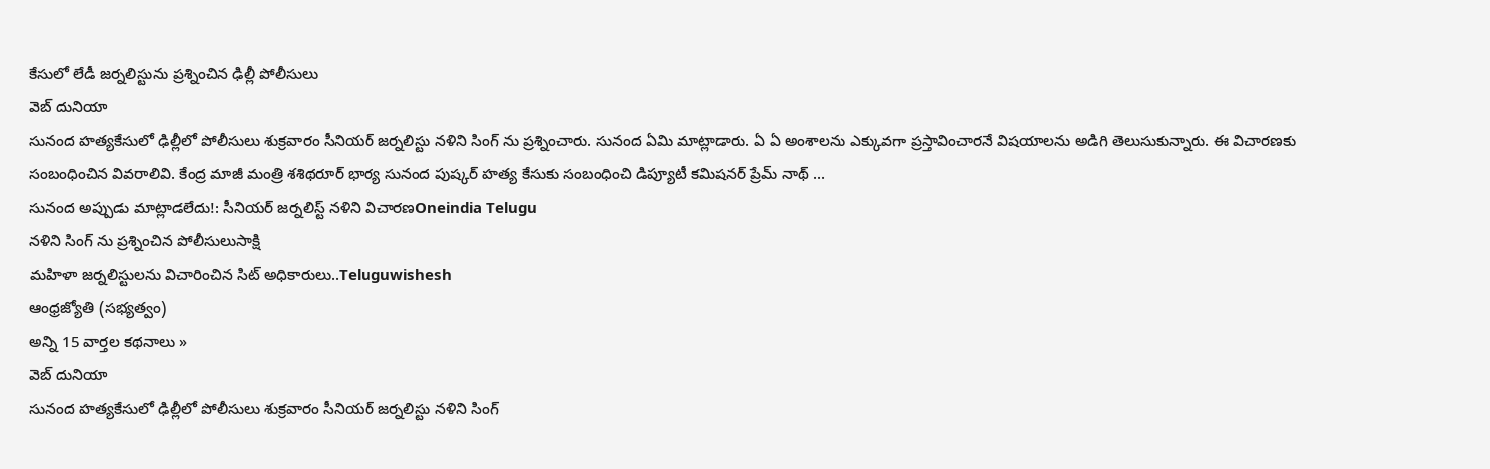కేసులో లేడీ జర్నలిస్టును ప్రశ్నించిన ఢిల్లీ పోలీసులు
వెబ్ దునియా
సునంద హత్యకేసులో ఢిల్లీలో పోలీసులు శుక్రవారం సీనియర్ జర్నలిస్టు నళిని సింగ్ ను ప్రశ్నించారు. సునంద ఏమి మాట్లాడారు. ఏ ఏ అంశాలను ఎక్కువగా ప్రస్తావించారనే విషయాలను అడిగి తెలుసుకున్నారు. ఈ విచారణకు సంబంధించిన వివరాలివి. కేంద్ర మాజీ మంత్రి శశిథరూర్ భార్య సునంద పుష్కర్ హత్య కేసుకు సంబంధించి డిప్యూటీ కమిషనర్ ప్రేమ్ నాథ్ ...
సునంద అప్పుడు మాట్లాడలేదు!: సీనియర్ జర్నలిస్ట్ నళిని విచారణOneindia Telugu
నళిని సింగ్ ను ప్రశ్నించిన పోలీసులుసాక్షి
మహిళా జర్నలిస్టులను విచారించిన సిట్ అధికారులు..Teluguwishesh
ఆంధ్రజ్యోతి (సభ్యత్వం)
అన్ని 15 వార్తల కథనాలు »
వెబ్ దునియా
సునంద హత్యకేసులో ఢిల్లీలో పోలీసులు శుక్రవారం సీనియర్ జర్నలిస్టు నళిని సింగ్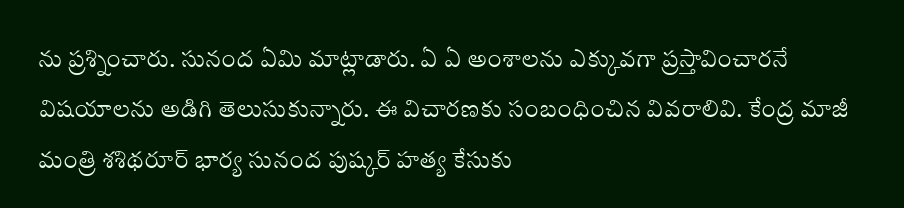ను ప్రశ్నించారు. సునంద ఏమి మాట్లాడారు. ఏ ఏ అంశాలను ఎక్కువగా ప్రస్తావించారనే విషయాలను అడిగి తెలుసుకున్నారు. ఈ విచారణకు సంబంధించిన వివరాలివి. కేంద్ర మాజీ మంత్రి శశిథరూర్ భార్య సునంద పుష్కర్ హత్య కేసుకు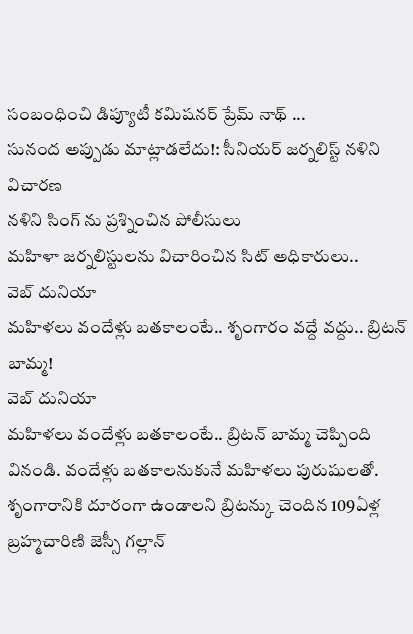సంబంధించి డిప్యూటీ కమిషనర్ ప్రేమ్ నాథ్ ...
సునంద అప్పుడు మాట్లాడలేదు!: సీనియర్ జర్నలిస్ట్ నళిని విచారణ
నళిని సింగ్ ను ప్రశ్నించిన పోలీసులు
మహిళా జర్నలిస్టులను విచారించిన సిట్ అధికారులు..
వెబ్ దునియా
మహిళలు వందేళ్లు బతకాలంటే.. శృంగారం వద్దే వద్దు.. బ్రిటన్ బామ్మ!
వెబ్ దునియా
మహిళలు వందేళ్లు బతకాలంటే.. బ్రిటన్ బామ్మ చెప్పింది వినండి. వందేళ్లు బతకాలనుకునే మహిళలు పురుషులతో. శృంగారానికి దూరంగా ఉండాలని బ్రిటన్కు చెందిన 109ఏళ్ల బ్రహ్మచారిణి జెస్సీ గల్లాన్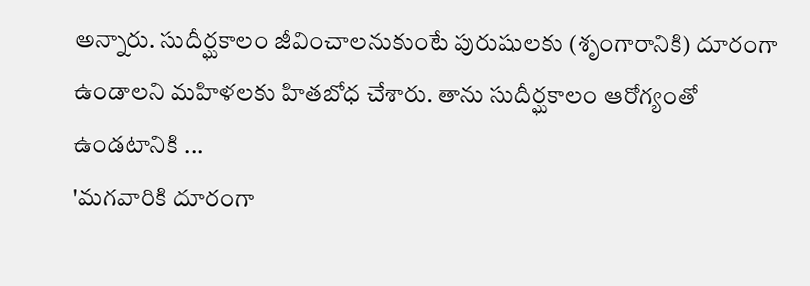అన్నారు. సుదీర్ఘకాలం జీవించాలనుకుంటే పురుషులకు (శృంగారానికి) దూరంగా ఉండాలని మహిళలకు హితబోధ చేశారు. తాను సుదీర్ఘకాలం ఆరోగ్యంతో ఉండటానికి ...
'మగవారికి దూరంగా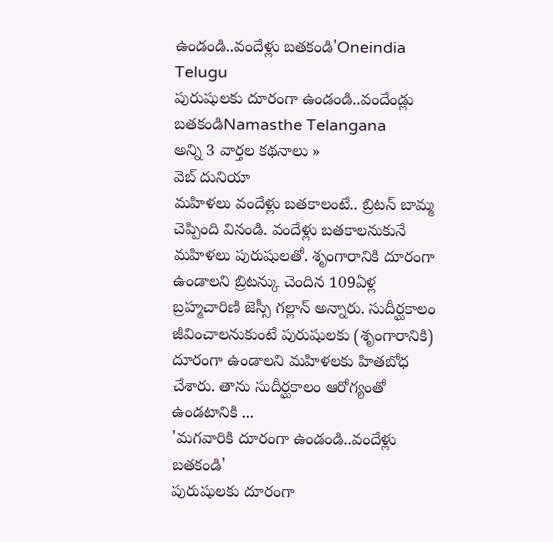ఉండండి..వందేళ్లు బతకండి'Oneindia Telugu
పురుషులకు దూరంగా ఉండండి..వందేండ్లు బతకండిNamasthe Telangana
అన్ని 3 వార్తల కథనాలు »
వెబ్ దునియా
మహిళలు వందేళ్లు బతకాలంటే.. బ్రిటన్ బామ్మ చెప్పింది వినండి. వందేళ్లు బతకాలనుకునే మహిళలు పురుషులతో. శృంగారానికి దూరంగా ఉండాలని బ్రిటన్కు చెందిన 109ఏళ్ల బ్రహ్మచారిణి జెస్సీ గల్లాన్ అన్నారు. సుదీర్ఘకాలం జీవించాలనుకుంటే పురుషులకు (శృంగారానికి) దూరంగా ఉండాలని మహిళలకు హితబోధ చేశారు. తాను సుదీర్ఘకాలం ఆరోగ్యంతో ఉండటానికి ...
'మగవారికి దూరంగా ఉండండి..వందేళ్లు బతకండి'
పురుషులకు దూరంగా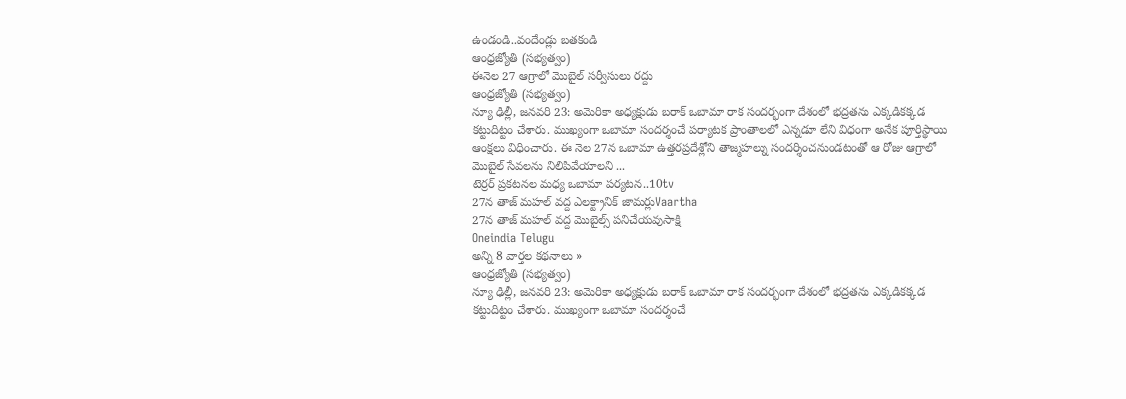ఉండండి..వందేండ్లు బతకండి
ఆంధ్రజ్యోతి (సభ్యత్వం)
ఈనెల 27 ఆగ్రాలో మొబైల్ సర్వీసులు రద్దు
ఆంధ్రజ్యోతి (సభ్యత్వం)
న్యూ ఢిల్లీ, జనవరి 23: అమెరికా అధ్యక్షుడు బరాక్ ఒబామా రాక సందర్భంగా దేశంలో భద్రతను ఎక్కడికక్కడ కట్టుదిట్టం చేశారు. ముఖ్యంగా ఒబామా సందర్శంచే పర్యాటక ప్రాంతాలలో ఎన్నడూ లేని విధంగా అనేక పూర్తిస్థాయి ఆంక్షలు విధించారు. ఈ నెల 27న ఒబామా ఉత్తరప్రదేశ్లోని తాజ్మహల్ను సందర్శించనుండటంతో ఆ రోజు ఆగ్రాలో మొబైల్ సేవలను నిలిపివేయాలని ...
టెర్రర్ ప్రకటనల మధ్య ఒబామా పర్యటన..10tv
27న తాజ్ మహల్ వద్ద ఎలక్ట్రానిక్ జామర్లుVaartha
27న తాజ్ మహల్ వద్ద మొబైల్స్ పనిచేయవుసాక్షి
Oneindia Telugu
అన్ని 8 వార్తల కథనాలు »
ఆంధ్రజ్యోతి (సభ్యత్వం)
న్యూ ఢిల్లీ, జనవరి 23: అమెరికా అధ్యక్షుడు బరాక్ ఒబామా రాక సందర్భంగా దేశంలో భద్రతను ఎక్కడికక్కడ కట్టుదిట్టం చేశారు. ముఖ్యంగా ఒబామా సందర్శంచే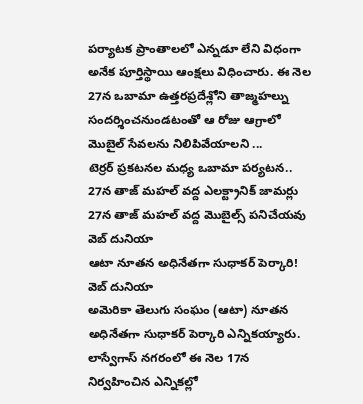పర్యాటక ప్రాంతాలలో ఎన్నడూ లేని విధంగా అనేక పూర్తిస్థాయి ఆంక్షలు విధించారు. ఈ నెల 27న ఒబామా ఉత్తరప్రదేశ్లోని తాజ్మహల్ను సందర్శించనుండటంతో ఆ రోజు ఆగ్రాలో మొబైల్ సేవలను నిలిపివేయాలని ...
టెర్రర్ ప్రకటనల మధ్య ఒబామా పర్యటన..
27న తాజ్ మహల్ వద్ద ఎలక్ట్రానిక్ జామర్లు
27న తాజ్ మహల్ వద్ద మొబైల్స్ పనిచేయవు
వెబ్ దునియా
ఆటా నూతన అధినేతగా సుధాకర్ పెర్కారి!
వెబ్ దునియా
అమెరికా తెలుగు సంఘం (ఆటా) నూతన అధినేతగా సుధాకర్ పెర్కారి ఎన్నికయ్యారు. లాస్వేగాస్ నగరంలో ఈ నెల 17న నిర్వహించిన ఎన్నికల్లో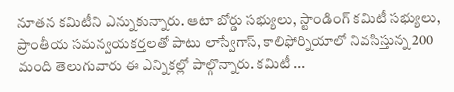నూతన కమిటీని ఎన్నుకున్నారు. ఆటా బోర్డు సభ్యులు, స్టాండింగ్ కమిటీ సభ్యులు, ప్రాంతీయ సమన్వయకర్తలతో పాటు లాస్వేగాస్, కాలిఫోర్నియాలో నివసిస్తున్న 200 మంది తెలుగువారు ఈ ఎన్నికల్లో పాల్గొన్నారు. కమిటీ ...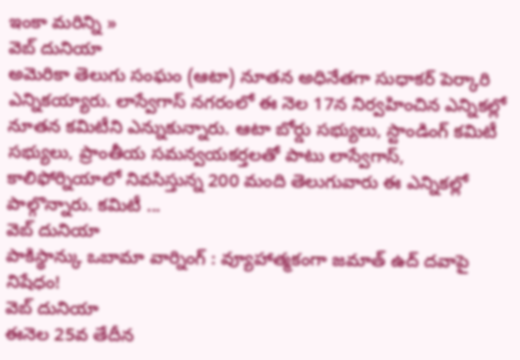ఇంకా మరిన్ని »
వెబ్ దునియా
అమెరికా తెలుగు సంఘం (ఆటా) నూతన అధినేతగా సుధాకర్ పెర్కారి ఎన్నికయ్యారు. లాస్వేగాస్ నగరంలో ఈ నెల 17న నిర్వహించిన ఎన్నికల్లో నూతన కమిటీని ఎన్నుకున్నారు. ఆటా బోర్డు సభ్యులు, స్టాండింగ్ కమిటీ సభ్యులు, ప్రాంతీయ సమన్వయకర్తలతో పాటు లాస్వేగాస్, కాలిఫోర్నియాలో నివసిస్తున్న 200 మంది తెలుగువారు ఈ ఎన్నికల్లో పాల్గొన్నారు. కమిటీ ...
వెబ్ దునియా
పాకిస్థాన్కు ఒబామా వార్నింగ్ : వ్యూహాత్మకంగా జమాత్ ఉద్ దవాపై నిషేధం!
వెబ్ దునియా
ఈనెల 25వ తేదీన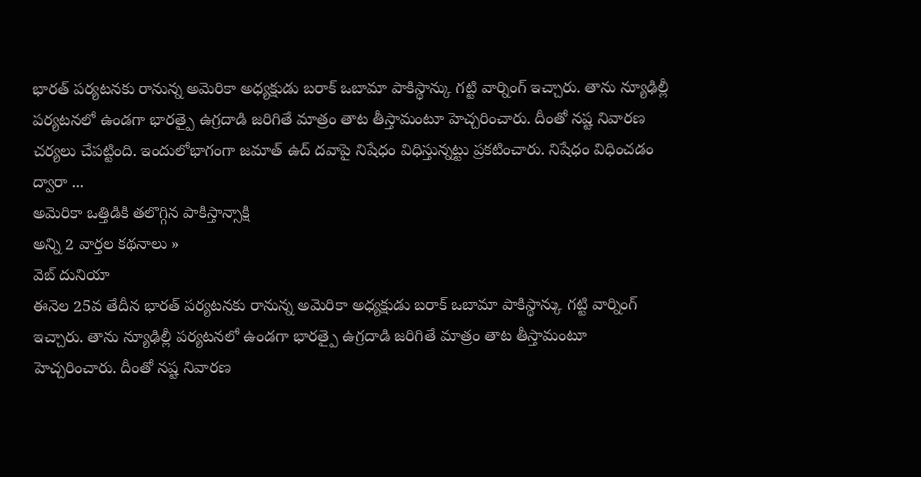భారత్ పర్యటనకు రానున్న అమెరికా అధ్యక్షుడు బరాక్ ఒబామా పాకిస్థాన్కు గట్టి వార్నింగ్ ఇచ్చారు. తాను న్యూఢిల్లీ పర్యటనలో ఉండగా భారత్పై ఉగ్రదాడి జరిగితే మాత్రం తాట తీస్తామంటూ హెచ్చరించారు. దీంతో నష్ట నివారణ చర్యలు చేపట్టింది. ఇందులోభాగంగా జమాత్ ఉద్ దవాపై నిషేధం విధిస్తున్నట్టు ప్రకటించారు. నిషేధం విధించడం ద్వారా ...
అమెరికా ఒత్తిడికి తలొగ్గిన పాకిస్తాన్సాక్షి
అన్ని 2 వార్తల కథనాలు »
వెబ్ దునియా
ఈనెల 25వ తేదీన భారత్ పర్యటనకు రానున్న అమెరికా అధ్యక్షుడు బరాక్ ఒబామా పాకిస్థాన్కు గట్టి వార్నింగ్ ఇచ్చారు. తాను న్యూఢిల్లీ పర్యటనలో ఉండగా భారత్పై ఉగ్రదాడి జరిగితే మాత్రం తాట తీస్తామంటూ హెచ్చరించారు. దీంతో నష్ట నివారణ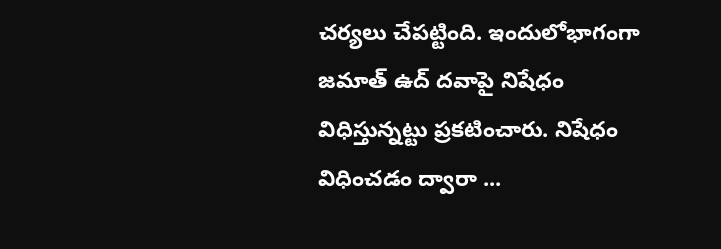చర్యలు చేపట్టింది. ఇందులోభాగంగా జమాత్ ఉద్ దవాపై నిషేధం విధిస్తున్నట్టు ప్రకటించారు. నిషేధం విధించడం ద్వారా ...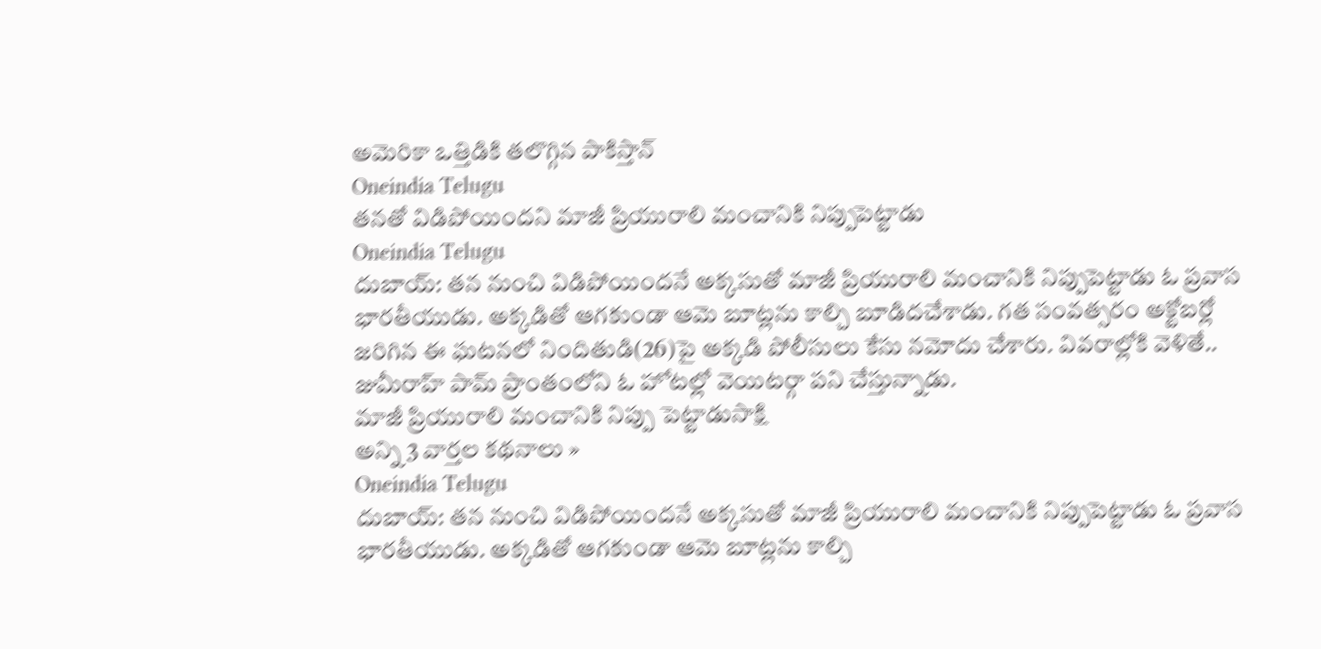అమెరికా ఒత్తిడికి తలొగ్గిన పాకిస్తాన్
Oneindia Telugu
తనతో విడిపోయిందని మాజీ ప్రియురాలి మంచానికి నిప్పుపెట్టాడు
Oneindia Telugu
దుబాయ్: తన నుంచి విడిపోయిందనే అక్కసుతో మాజీ ప్రియురాలి మంచానికి నిప్పుపెట్టాడు ఓ ప్రవాస భారతీయుడు. అక్కడితో ఆగకుండా ఆమె బూట్లను కాల్చి బూడిదచేశాడు. గత సంవత్సరం అక్టోబర్లో జరిగిన ఈ ఘటనలో నిందితుడి(26)పై అక్కడి పోలీసులు కేసు నమోదు చేశారు. వివరాల్లోకి వెళితే.. జుమీరాహ్ పామ్ ప్రాంతంలోని ఓ హోటల్లో వెయిటర్గా పని చేస్తున్నాడు.
మాజీ ప్రియురాలి మంచానికి నిప్పు పెట్టాడుసాక్షి
అన్ని 3 వార్తల కథనాలు »
Oneindia Telugu
దుబాయ్: తన నుంచి విడిపోయిందనే అక్కసుతో మాజీ ప్రియురాలి మంచానికి నిప్పుపెట్టాడు ఓ ప్రవాస భారతీయుడు. అక్కడితో ఆగకుండా ఆమె బూట్లను కాల్చి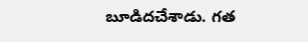బూడిదచేశాడు. గత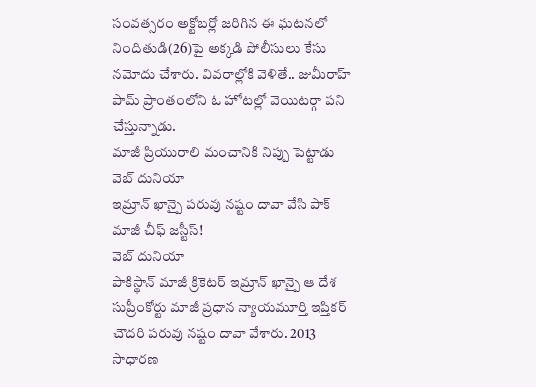సంవత్సరం అక్టోబర్లో జరిగిన ఈ ఘటనలో నిందితుడి(26)పై అక్కడి పోలీసులు కేసు నమోదు చేశారు. వివరాల్లోకి వెళితే.. జుమీరాహ్ పామ్ ప్రాంతంలోని ఓ హోటల్లో వెయిటర్గా పని చేస్తున్నాడు.
మాజీ ప్రియురాలి మంచానికి నిప్పు పెట్టాడు
వెబ్ దునియా
ఇమ్రాన్ ఖాన్పై పరువు నష్టం దావా వేసి పాక్ మాజీ చీఫ్ జస్టీస్!
వెబ్ దునియా
పాకిస్థాన్ మాజీ క్రికెటర్ ఇమ్రాన్ ఖాన్పై ఆ దేశ సుప్రీంకోర్టు మాజీ ప్రధాన న్యాయమూర్తి ఇప్తికర్ చౌదరి పరువు నష్టం దావా వేశారు. 2013 సాధారణ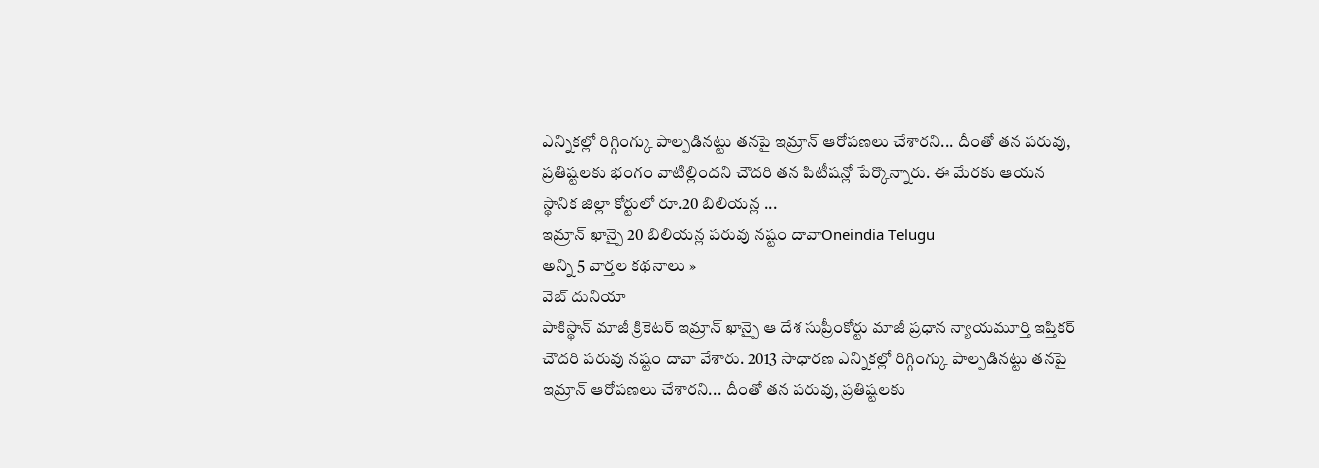ఎన్నికల్లో రిగ్గింగ్కు పాల్పడినట్టు తనపై ఇమ్రాన్ ఆరోపణలు చేశారని... దీంతో తన పరువు, ప్రతిష్టలకు భంగం వాటిల్లిందని చౌదరి తన పిటీషన్లో పేర్కొన్నారు. ఈ మేరకు ఆయన స్థానిక జిల్లా కోర్టులో రూ.20 బిలియన్ల ...
ఇమ్రాన్ ఖాన్పై 20 బిలియన్ల పరువు నష్టం దావాOneindia Telugu
అన్ని 5 వార్తల కథనాలు »
వెబ్ దునియా
పాకిస్థాన్ మాజీ క్రికెటర్ ఇమ్రాన్ ఖాన్పై ఆ దేశ సుప్రీంకోర్టు మాజీ ప్రధాన న్యాయమూర్తి ఇప్తికర్ చౌదరి పరువు నష్టం దావా వేశారు. 2013 సాధారణ ఎన్నికల్లో రిగ్గింగ్కు పాల్పడినట్టు తనపై ఇమ్రాన్ ఆరోపణలు చేశారని... దీంతో తన పరువు, ప్రతిష్టలకు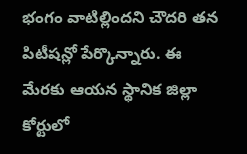భంగం వాటిల్లిందని చౌదరి తన పిటీషన్లో పేర్కొన్నారు. ఈ మేరకు ఆయన స్థానిక జిల్లా కోర్టులో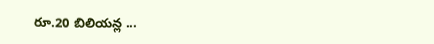రూ.20 బిలియన్ల ...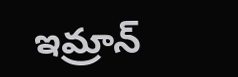ఇమ్రాన్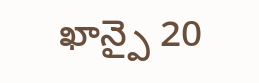ఖాన్పై 20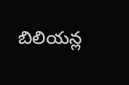బిలియన్ల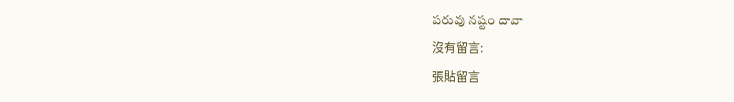పరువు నష్టం దావా
沒有留言:
張貼留言